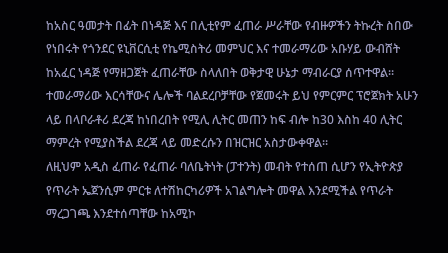ከአስር ዓመታት በፊት በነዳጅ እና በሊቲየም ፈጠራ ሥራቸው የብዙዎችን ትኩረት ስበው የነበሩት የጎንደር ዩኒቨርሲቲ የኬሚስትሪ መምህር እና ተመራማሪው አቡሃይ ውብሸት ከአፈር ነዳጅ የማዘጋጀት ፈጠራቸው ስላለበት ወቅታዊ ሁኔታ ማብራርያ ሰጥተዋል።
ተመራማሪው እርሳቸውና ሌሎች ባልደረቦቻቸው የጀመሩት ይህ የምርምር ፕሮጀክት አሁን ላይ በላቦራቶሪ ደረጃ ከነበረበት የሚሊ ሊትር መጠን ከፍ ብሎ ከ30 እስከ 40 ሊትር ማምረት የሚያስችል ደረጃ ላይ መድረሱን በዝርዝር አስታውቀዋል።
ለዚህም አዲስ ፈጠራ የፈጠራ ባለቤትነት (ፓተንት) መብት የተሰጠ ሲሆን የኢትዮጵያ የጥራት ኤጀንሲም ምርቱ ለተሽከርካሪዎች አገልግሎት መዋል እንደሚችል የጥራት ማረጋገጫ እንደተሰጣቸው ከአሚኮ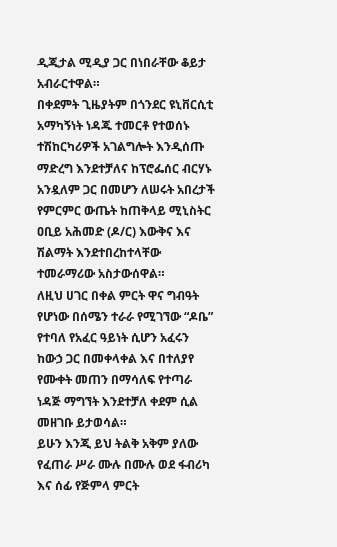ዲጂታል ሚዲያ ጋር በነበራቸው ቆይታ አብራርተዋል።
በቀደምት ጊዜያትም በጎንደር ዩኒቨርሲቲ አማካኝነት ነዳጁ ተመርቶ የተወሰኑ ተሽከርካሪዎች አገልግሎት እንዲሰጡ ማድረግ እንደተቻለና ከፕሮፌሰር ብርሃኑ አንዷለም ጋር በመሆን ለሠሩት አበረታች የምርምር ውጤት ከጠቅላይ ሚኒስትር ዐቢይ አሕመድ (ዶ/ር) እውቅና እና ሽልማት እንደተበረከተላቸው ተመራማሪው አስታውሰዋል።
ለዚህ ሀገር በቀል ምርት ዋና ግብዓት የሆነው በሰሜን ተራራ የሚገኘው “ዶቤ” የተባለ የአፈር ዓይነት ሲሆን አፈሩን ከውኃ ጋር በመቀላቀል እና በተለያየ የሙቀት መጠን በማሳለፍ የተጣራ ነዳጅ ማግኘት እንደተቻለ ቀደም ሲል መዘገቡ ይታወሳል።
ይሁን እንጂ ይህ ትልቅ አቅም ያለው የፈጠራ ሥራ ሙሉ በሙሉ ወደ ፋብሪካ እና ሰፊ የጅምላ ምርት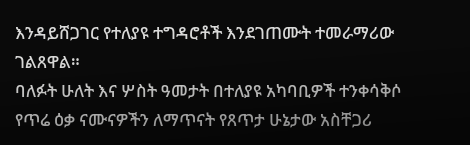እንዳይሸጋገር የተለያዩ ተግዳሮቶች እንደገጠሙት ተመራማሪው ገልጸዋል።
ባለፉት ሁለት እና ሦስት ዓመታት በተለያዩ አካባቢዎች ተንቀሳቅሶ የጥሬ ዕቃ ናሙናዎችን ለማጥናት የጸጥታ ሁኔታው አስቸጋሪ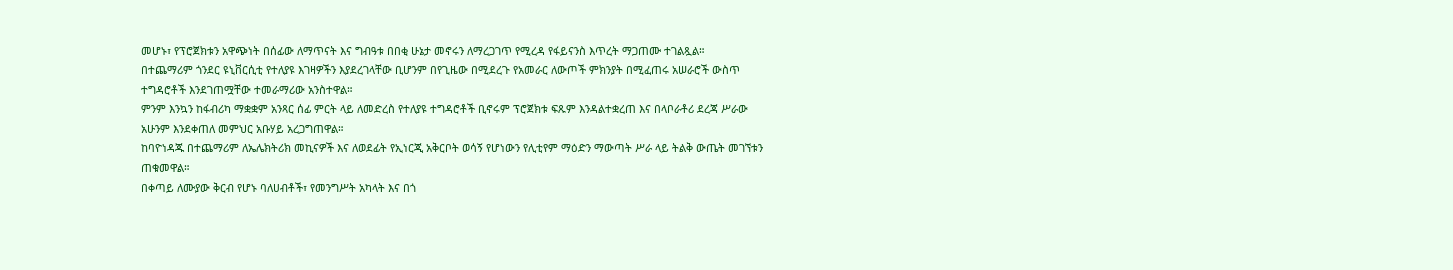መሆኑ፣ የፕሮጀክቱን አዋጭነት በሰፊው ለማጥናት እና ግብዓቱ በበቂ ሁኔታ መኖሩን ለማረጋገጥ የሚረዳ የፋይናንስ እጥረት ማጋጠሙ ተገልጿል።
በተጨማሪም ጎንደር ዩኒቨርሲቲ የተለያዩ እገዛዎችን እያደረገላቸው ቢሆንም በየጊዜው በሚደረጉ የአመራር ለውጦች ምክንያት በሚፈጠሩ አሠራሮች ውስጥ ተግዳሮቶች እንደገጠሟቸው ተመራማሪው አንስተዋል።
ምንም እንኳን ከፋብሪካ ማቋቋም አንጻር ሰፊ ምርት ላይ ለመድረስ የተለያዩ ተግዳሮቶች ቢኖሩም ፕሮጀክቱ ፍጹም እንዳልተቋረጠ እና በላቦራቶሪ ደረጃ ሥራው አሁንም እንደቀጠለ መምህር አቡሃይ አረጋግጠዋል።
ከባዮነዳጁ በተጨማሪም ለኤሌክትሪክ መኪናዎች እና ለወደፊት የኢነርጂ አቅርቦት ወሳኝ የሆነውን የሊቲየም ማዕድን ማውጣት ሥራ ላይ ትልቅ ውጤት መገኘቱን ጠቁመዋል።
በቀጣይ ለሙያው ቅርብ የሆኑ ባለሀብቶች፣ የመንግሥት አካላት እና በጎ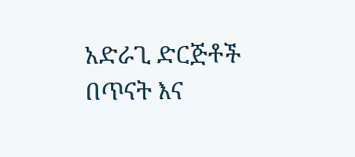አድራጊ ድርጅቶች በጥናት እና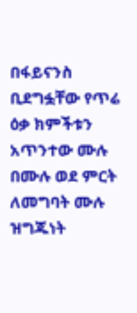በፋይናንስ ቢደግፏቸው የጥሬ ዕቃ ክምችቱን አጥንተው ሙሉ በሙሉ ወደ ምርት ለመግባት ሙሉ ዝግጁነት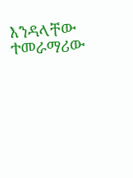እንዳላቸው ተመራማሪው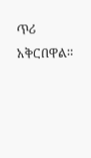ጥሪ አቅርበዋል።